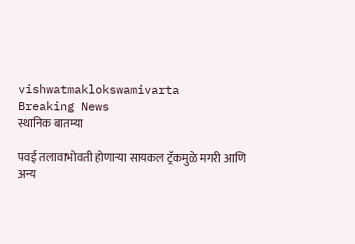vishwatmaklokswamivarta
Breaking News
स्थानिक बातम्या

पवई तलावाभोवती होणाऱ्या सायकल ट्रॅकमुळे मगरी आणि अन्य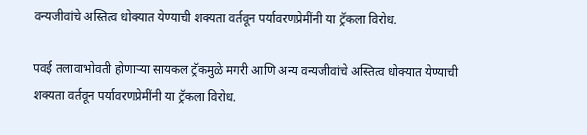वन्यजीवांचे अस्तित्व धोक्यात येण्याची शक्यता वर्तवून पर्यावरणप्रेमींनी या ट्रॅकला विरोध.

पवई तलावाभोवती होणाऱ्या सायकल ट्रॅकमुळे मगरी आणि अन्य वन्यजीवांचे अस्तित्व धोक्यात येण्याची शक्यता वर्तवून पर्यावरणप्रेमींनी या ट्रॅकला विरोध.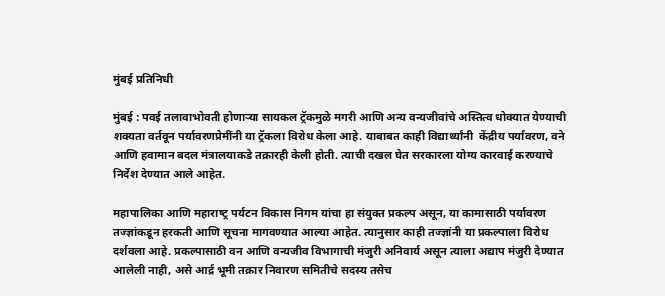मुंबई प्रतिनिधी

मुंबई : पवई तलावाभोवती होणाऱ्या सायकल ट्रॅकमुळे मगरी आणि अन्य वन्यजीवांचे अस्तित्व धोक्यात येण्याची शक्यता वर्तवून पर्यावरणप्रेमींनी या ट्रॅकला विरोध केला आहे. याबाबत काही विद्यार्थ्यांनी  केंद्रीय पर्यावरण, वने आणि हवामान बदल मंत्रालयाकडे तक्रारही केली होती. त्याची दखल घेत सरकारला योग्य कारवाई करण्याचे निर्देश देण्यात आले आहेत.

महापालिका आणि महाराष्‍ट्र पर्यटन विकास निगम यांचा हा संयुक्त प्रकल्प असून, या कामासाठी पर्यावरण तज्ज्ञांकडून हरकती आणि सूचना मागवण्यात आल्या आहेत. त्यानुसार काही तज्ज्ञांनी या प्रकल्पाला विरोध दर्शवला आहे. प्रकल्पासाठी वन आणि वन्यजीव विभागाची मंजुरी अनिवार्य असून त्याला अद्याप मंजुरी देण्यात आलेली नाही, असे आर्द्र भूमी तक्रार निवारण समितीचे सदस्य तसेच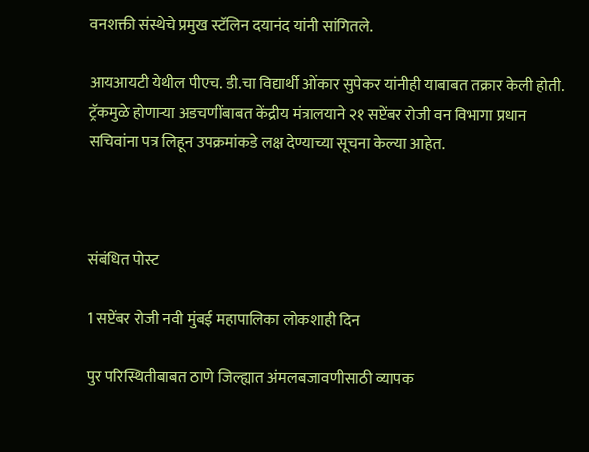वनशक्ती संस्थेचे प्रमुख स्टॅलिन दयानंद यांनी सांगितले.

आयआयटी येथील पीएच. डी.चा विद्यार्थी ओंकार सुपेकर यांनीही याबाबत तक्रार केली होती. ट्रॅकमुळे होणाऱ्या अडचणींबाबत केंद्रीय मंत्रालयाने २१ सप्टेंबर रोजी वन विभागा प्रधान सचिवांना पत्र लिहून उपक्रमांकडे लक्ष देण्याच्या सूचना केल्या आहेत.



संबंधित पोस्ट

1 सप्टेंबर रोजी नवी मुंबई महापालिका लोकशाही दिन

पुर परिस्थितीबाबत ठाणे जिल्ह्यात अंमलबजावणीसाठी व्यापक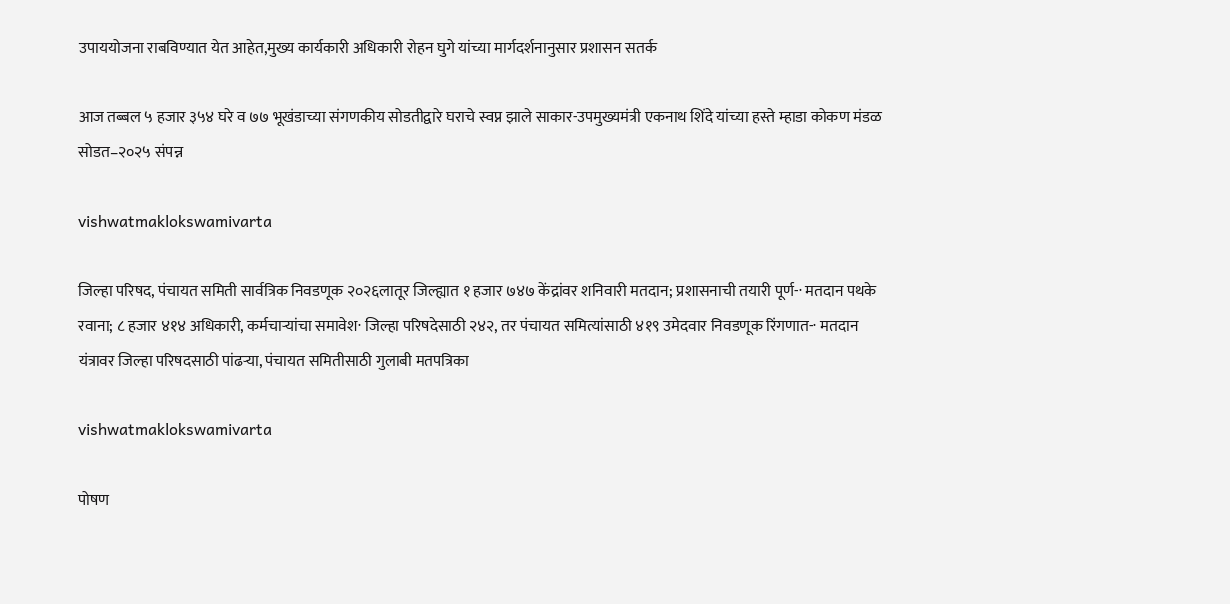उपाययोजना राबविण्यात येत आहेत,मुख्य कार्यकारी अधिकारी रोहन घुगे यांच्या मार्गदर्शनानुसार प्रशासन सतर्क

आज तब्बल ५ हजार ३५४ घरे व ७७ भूखंडाच्या संगणकीय सोडतीद्वारे घराचे स्वप्न झाले साकार-उपमुख्यमंत्री एकनाथ शिंदे यांच्या हस्ते म्हाडा कोकण मंडळ सोडत–२०२५ संपन्न

vishwatmaklokswamivarta

जिल्हा परिषद, पंचायत समिती सार्वत्रिक निवडणूक २०२६लातूर जिल्ह्यात १ हजार ७४७ केंद्रांवर शनिवारी मतदान; प्रशासनाची तयारी पूर्ण-· मतदान पथके रवाना; ८ हजार ४१४ अधिकारी, कर्मचाऱ्यांचा समावेश· जिल्हा परिषदेसाठी २४२, तर पंचायत समित्यांसाठी ४१९ उमेदवार निवडणूक रिंगणात-· मतदान यंत्रावर जिल्हा परिषदसाठी पांढऱ्या, पंचायत समितीसाठी गुलाबी मतपत्रिका

vishwatmaklokswamivarta

पोषण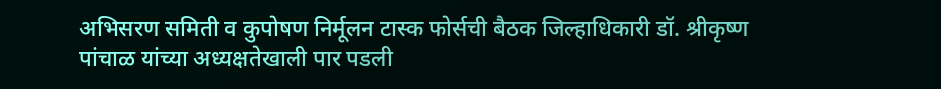अभिसरण समिती व कुपोषण निर्मूलन टास्क फोर्सची बैठक जिल्हाधिकारी डॉ. श्रीकृष्ण पांचाळ यांच्या अध्यक्षतेखाली पार पडली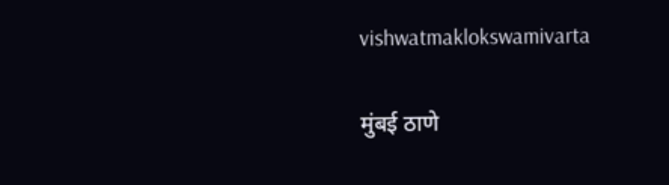vishwatmaklokswamivarta

मुंबई ठाणे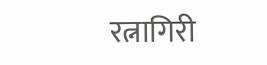रत्नागिरी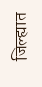जिल्ह्यात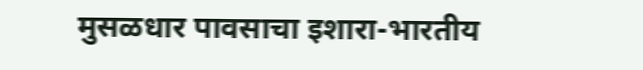मुसळधार पावसाचा इशारा-भारतीय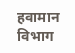हवामान विभाग